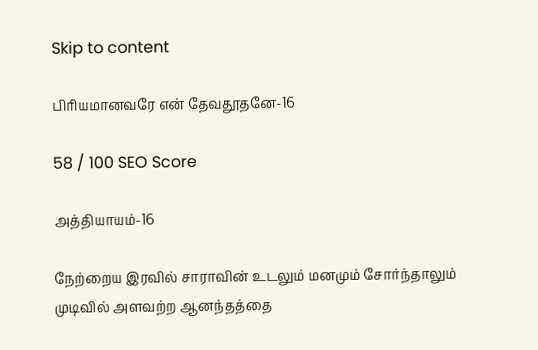Skip to content

பிரியமானவரே என் தேவதூதனே-16

58 / 100 SEO Score

அத்தியாயம்-16

நேற்றைய இரவில் சாராவின் உடலும் மனமும் சோர்ந்தாலும் முடிவில் அளவற்ற ஆனந்தத்தை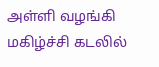அள்ளி வழங்கி மகிழ்ச்சி கடலில்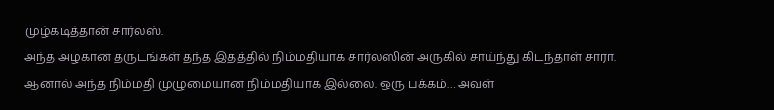முழ்கடித்தான் சார்லஸ்.
அந்த அழகான தருடங்கள் தந்த இதத்தில் நிம்மதியாக சார்லஸின் அருகில் சாய்ந்து கிடந்தாள் சாரா.
ஆனால் அந்த நிம்மதி முழுமையான நிம்மதியாக இல்லை. ஒரு பக்கம்… அவள்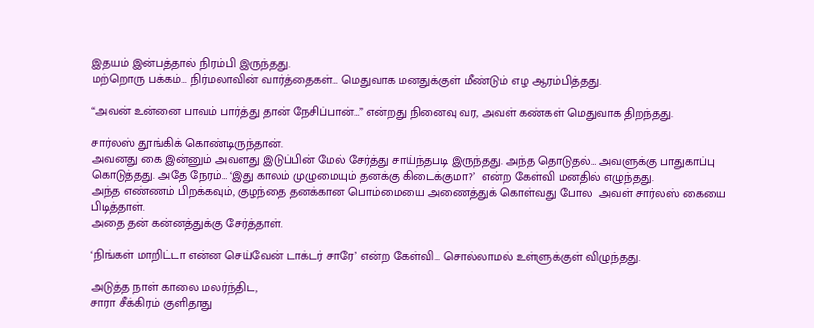இதயம் இன்பத்தால் நிரம்பி இருந்தது.
மற்றொரு பக்கம்… நிர்மலாவின் வார்த்தைகள்… மெதுவாக மனதுக்குள் மீண்டும் எழ ஆரம்பித்தது.

“அவன் உன்னை பாவம் பார்த்து தான் நேசிப்பான்…” என்றது நினைவு வர, அவள் கண்கள் மெதுவாக திறந்தது.

சார்லஸ் தூங்கிக் கொண்டிருந்தான்.
அவனது கை இன்னும் அவளது இடுப்பின் மேல் சேர்த்து சாய்ந்தபடி இருந்தது. அந்த தொடுதல்… அவளுக்கு பாதுகாப்பு கொடுத்தது. அதே நேரம்… ‘இது காலம் முழுமையும் தனக்கு கிடைக்குமா?’  என்ற கேள்வி மனதில் எழுந்தது.
அந்த எண்ணம் பிறக்கவும், குழந்தை தனக்கான பொம்மையை அணைத்துக் கொள்வது போல  அவள் சார்லஸ் கையை பிடித்தாள்.
அதை தன் கன்னத்துக்கு சேர்த்தாள்.

‘நிங்கள் மாறிட்டா என்ன செய்வேன் டாக்டர் சாரே’ என்ற கேள்வி… சொல்லாமல் உள்ளுக்குள் விழுந்தது.

அடுத்த நாள் காலை மலர்ந்திட,
சாரா சீக்கிரம் குளிதாது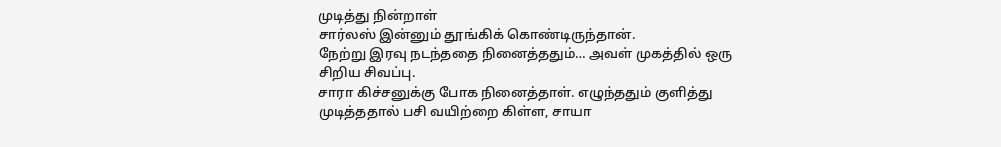முடித்து நின்றாள்‌
சார்லஸ் இன்னும் தூங்கிக் கொண்டிருந்தான்.
நேற்று இரவு நடந்ததை நினைத்ததும்… அவள் முகத்தில் ஒரு சிறிய சிவப்பு.
சாரா கிச்சனுக்கு போக நினைத்தாள். எழுந்ததும் குளித்து முடித்ததால் பசி வயிற்றை கிள்ள, சாயா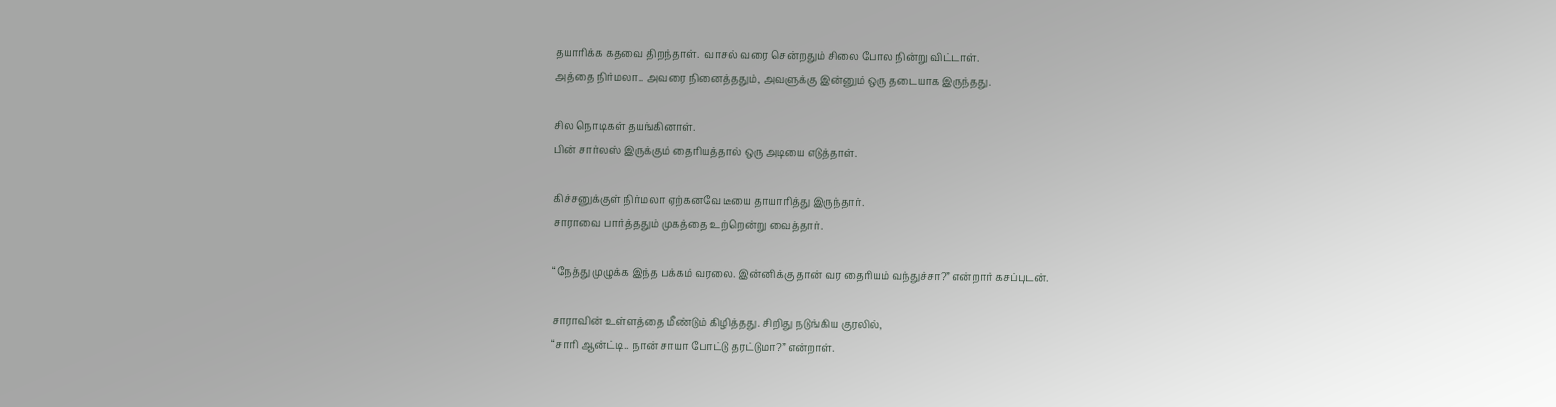தயாரிக்க கதவை திறந்தாள்.  வாசல் வரை சென்றதும் சிலை போல நின்று விட்டாள்.
அத்தை நிர்மலா.. அவரை நினைத்ததும், அவளுக்கு இன்னும் ஒரு தடையாக இருந்தது.

சில நொடிகள் தயங்கினாள்.
பின் சார்லஸ் இருக்கும் தைரியத்தால் ஒரு அடியை எடுத்தாள்.

கிச்சனுக்குள் நிர்மலா ஏற்கனவே டீயை தாயாரித்து இருந்தார்.
சாராவை பார்த்ததும் முகத்தை உற்றென்று வைத்தார்.

“நேத்து முழுக்க இந்த பக்கம் வரலை. இன்னிக்கு தான் வர தைரியம் வந்துச்சா?” என்றார் கசப்புடன்.

சாராவின் உள்ளத்தை மீண்டும் கிழித்தது. சிறிது நடுங்கிய குரலில்,
“சாரி ஆன்ட்டி.. நான் சாயா போட்டு தரட்டுமா?” என்றாள்.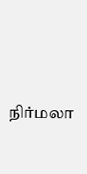நிர்மலா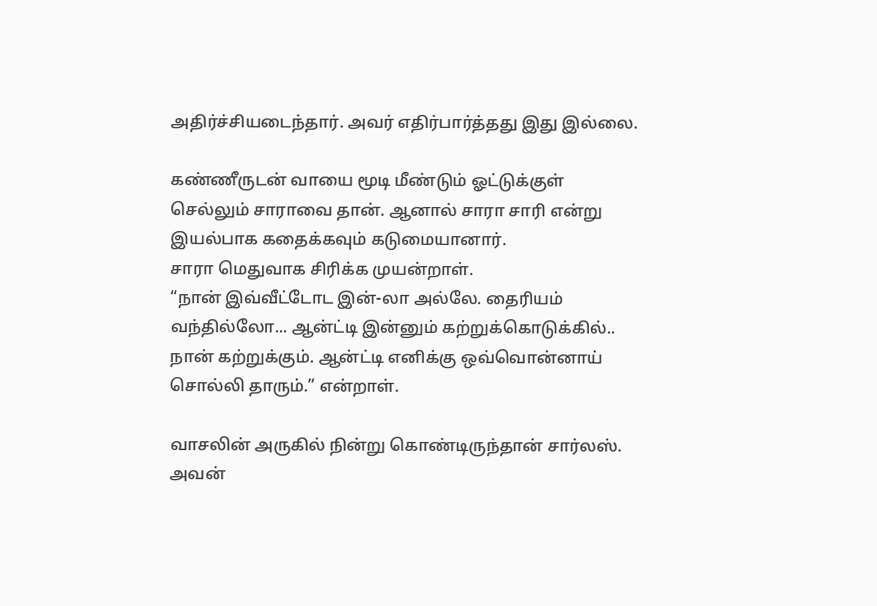அதிர்ச்சியடைந்தார். அவர் எதிர்பார்த்தது இது இல்லை.

கண்ணீருடன் வாயை மூடி மீண்டும் ஓட்டுக்குள் செல்லும் சாராவை தான். ஆனால் சாரா சாரி என்று இயல்பாக கதைக்கவும் கடுமையானார்.
சாரா மெதுவாக சிரிக்க முயன்றாள்.
“நான் இவ்வீட்டோட இன்-லா அல்லே. தைரியம் வந்தில்லோ... ஆன்ட்டி இன்னும் கற்றுக்கொடுக்கில்.. நான் கற்றுக்கும். ஆன்ட்டி எனிக்கு ஒவ்வொன்னாய் சொல்லி தாரும்.” என்றாள்.

வாசலின் அருகில் நின்று கொண்டிருந்தான் சார்லஸ்.
அவன்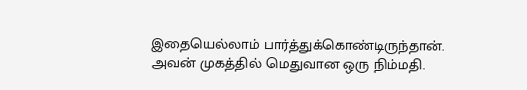இதையெல்லாம் பார்த்துக்கொண்டிருந்தான்.
அவன் முகத்தில் மெதுவான ஒரு நிம்மதி.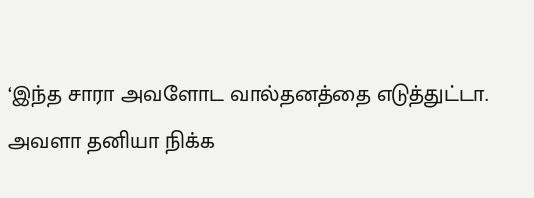‘இந்த சாரா அவளோட வால்தனத்தை எடுத்துட்டா. அவளா தனியா நிக்க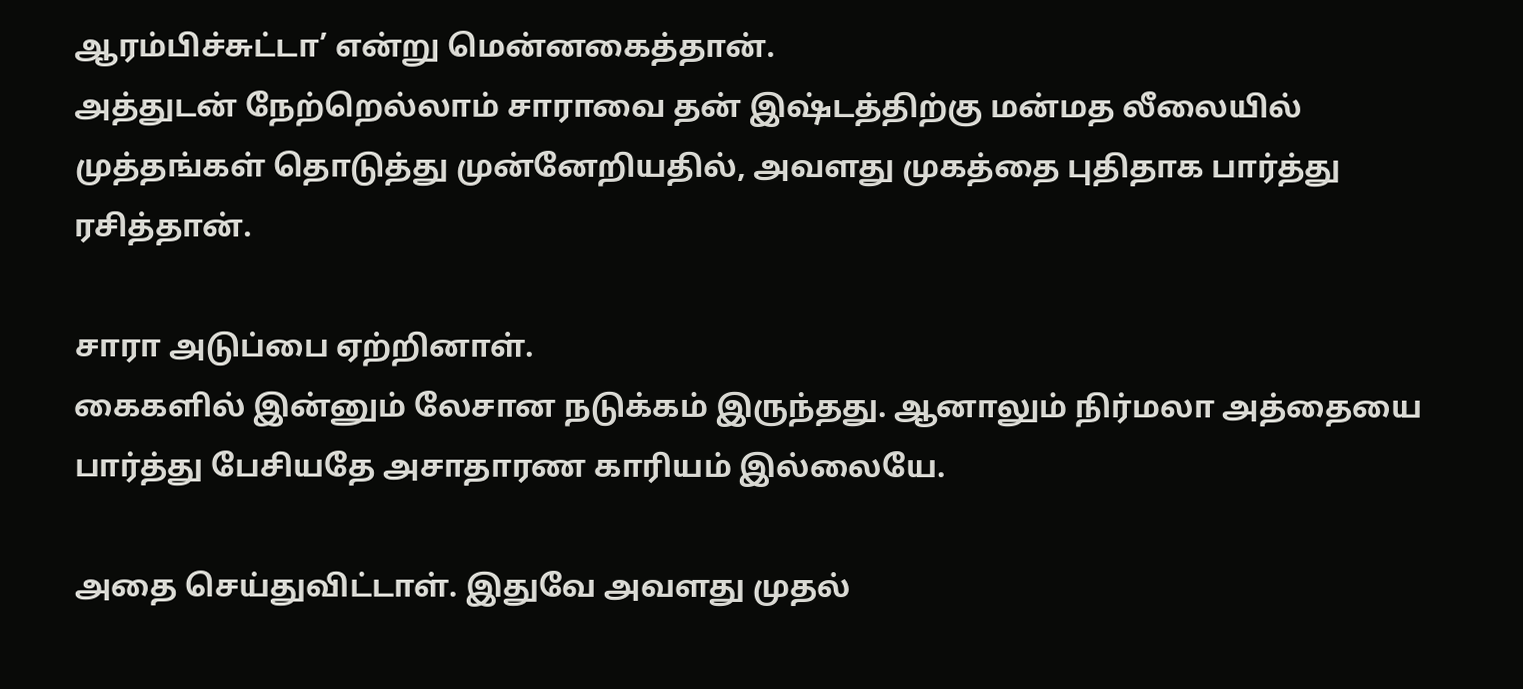ஆரம்பிச்சுட்டா’ என்று மென்னகைத்தான்.
அத்துடன் நேற்றெல்லாம் சாராவை தன் இஷ்டத்திற்கு மன்மத லீலையில் முத்தங்கள் தொடுத்து முன்னேறியதில், அவளது முகத்தை புதிதாக பார்த்து ரசித்தான்.

சாரா அடுப்பை ஏற்றினாள்.
கைகளில் இன்னும் லேசான நடுக்கம் இருந்தது. ஆனாலும் நிர்மலா அத்தையை பார்த்து பேசியதே அசாதாரண காரியம் இல்லையே.

அதை செய்துவிட்டாள். இதுவே அவளது முதல்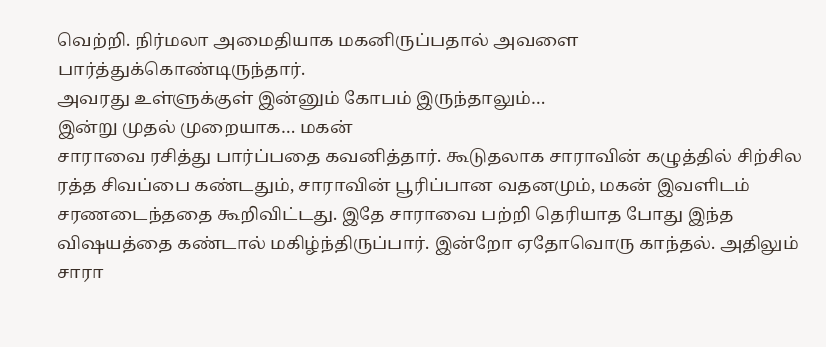வெற்றி. நிர்மலா அமைதியாக மகனிருப்பதால் அவளை பார்த்துக்கொண்டிருந்தார்.
அவரது உள்ளுக்குள் இன்னும் கோபம் இருந்தாலும்…
இன்று முதல் முறையாக… மகன்
சாராவை ரசித்து பார்ப்பதை கவனித்தார். கூடுதலாக சாராவின் கழுத்தில் சிற்சில ரத்த சிவப்பை கண்டதும், சாராவின் பூரிப்பான வதனமும், மகன் இவளிடம் சரணடைந்ததை கூறிவிட்டது. இதே சாராவை பற்றி தெரியாத போது இந்த விஷயத்தை கண்டால் மகிழ்ந்திருப்பார். இன்றோ ஏதோவொரு காந்தல். அதிலும் சாரா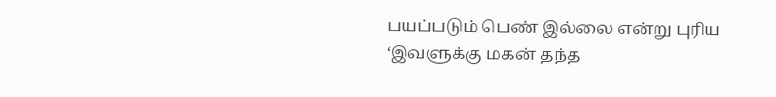பயப்படும் பெண் இல்லை என்று புரிய ‘இவளுக்கு மகன் தந்த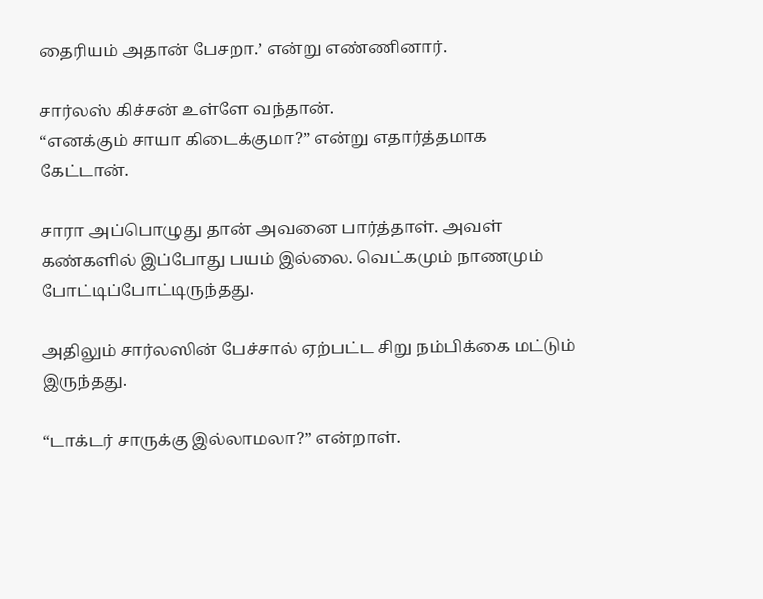தைரியம் அதான் பேசறா.’ என்று எண்ணினார்.

சார்லஸ் கிச்சன் உள்ளே வந்தான்.
“எனக்கும் சாயா கிடைக்குமா?” என்று எதார்த்தமாக கேட்டான்.

சாரா அப்பொழுது தான் அவனை பார்த்தாள். அவள் கண்களில் இப்போது பயம் இல்லை. வெட்கமும் நாணமும் போட்டிப்போட்டிருந்தது.

அதிலும் சார்லஸின் பேச்சால் ஏற்பட்ட சிறு நம்பிக்கை மட்டும் இருந்தது.

“டாக்டர் சாருக்கு இல்லாமலா?” என்றாள்.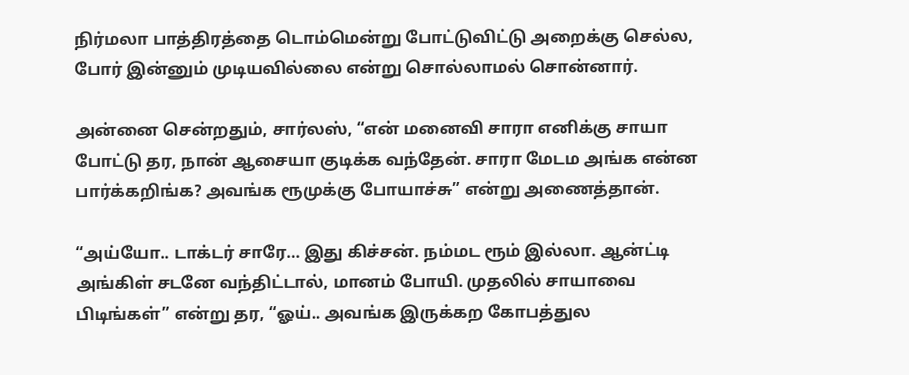நிர்மலா பாத்திரத்தை டொம்மென்று போட்டுவிட்டு அறைக்கு செல்ல, போர் இன்னும் முடியவில்லை என்று சொல்லாமல் சொன்னார்.

அன்னை சென்றதும், சார்லஸ், “என் மனைவி சாரா எனிக்கு சாயா போட்டு தர, நான் ஆசையா குடிக்க வந்தேன். சாரா மேடம அங்க என்ன பார்க்கறிங்க? அவங்க ரூமுக்கு போயாச்சு” என்று அணைத்தான்‌.

“அய்யோ.. டாக்டர் சாரே… இது கிச்சன். நம்மட ரூம் இல்லா. ஆன்ட்டி அங்கிள் சடனே வந்திட்டால், மானம் போயி. முதலில் சாயாவை பிடிங்கள்” என்று தர, “ஓய்.. அவங்க இருக்கற கோபத்துல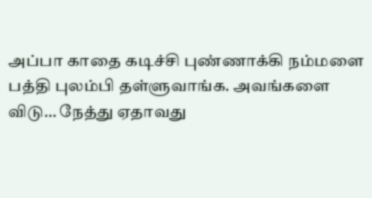அப்பா காதை கடிச்சி புண்ணாக்கி நம்மளை பத்தி புலம்பி தள்ளுவாங்க. அவங்களை விடு… நேத்து ஏதாவது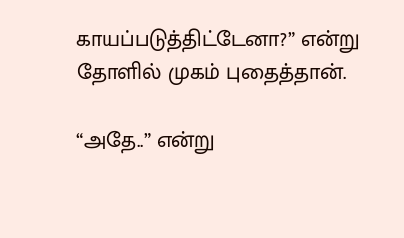காயப்படுத்திட்டேனா?” என்று தோளில் முகம் புதைத்தான்.

“அதே..” என்று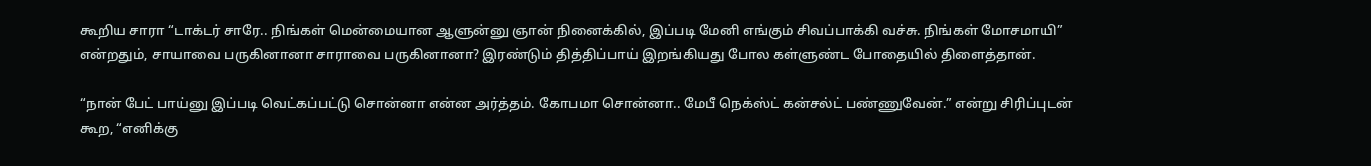கூறிய சாரா “டாக்டர் சாரே.. நிங்கள் மென்மையான ஆளுன்னு ஞான் நினைக்கில், இப்படி மேனி எங்கும் சிவப்பாக்கி வச்சு. நிங்கள் மோசமாயி” என்றதும், சாயாவை பருகினானா சாராவை பருகினானா? இரண்டும் தித்திப்பாய் இறங்கியது போல கள்ளுண்ட போதையில் திளைத்தான்.

“நான் பேட் பாய்னு இப்படி வெட்கப்பட்டு சொன்னா என்ன அர்த்தம். கோபமா சொன்னா.. மேபீ நெக்ஸ்ட் கன்சல்ட் பண்ணுவேன்.” என்று சிரிப்புடன் கூற, “எனிக்கு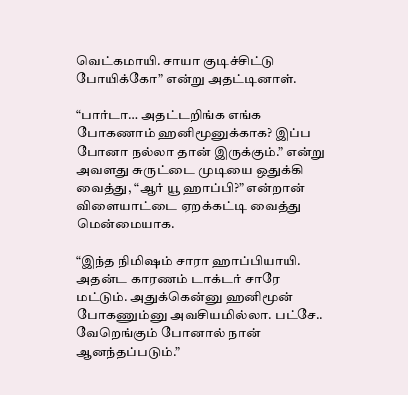வெட்கமாயி. சாயா குடிச்சிட்டு போயிக்கோ” என்று அதட்டினாள்.

“பார்டா… அதட்டறிங்க எங்க போகணாம் ஹனிமூனுக்காக? இப்ப போனா நல்லா தான் இருக்கும்.” என்று அவளது சுருட்டை முடியை ஒதுக்கி வைத்து, “ஆர் யூ ஹாப்பி?” என்றான் விளையாட்டை ஏறக்கட்டி வைத்து மென்மையாக.

“இந்த நிமிஷம் சாரா ஹாப்பியாயி. அதன்ட காரணம் டாக்டர் சாரே மட்டும். அதுக்கென்னு ஹனிமூன் போகணும்னு அவசியமில்லா. பட்சே.. வேறெங்கும் போனால் நான் ஆனந்தப்படும்.”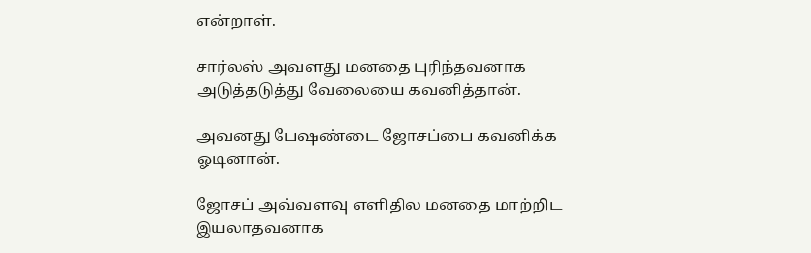என்றாள்.

சார்லஸ் அவளது மனதை புரிந்தவனாக அடுத்தடுத்து வேலையை கவனித்தான்.

அவனது பேஷண்டை ஜோசப்பை கவனிக்க ஓடினான்.

ஜோசப் அவ்வளவு எளிதில மனதை மாற்றிட இயலாதவனாக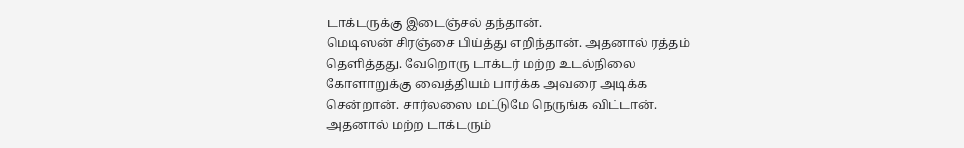டாக்டருக்கு இடைஞ்சல் தந்தான்.
மெடிஸன் சிரஞ்சை பிய்த்து எறிந்தான். அதனால் ரத்தம் தெளித்தது. வேறொரு டாக்டர் மற்ற உடல்நிலை கோளாறுக்கு வைத்தியம் பார்க்க அவரை அடிக்க சென்றான். சார்லஸை மட்டுமே நெருங்க விட்டான். அதனால் மற்ற டாக்டரும்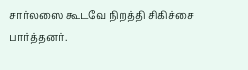சார்லஸை கூடவே நிறத்தி சிகிச்சை பார்த்தனர்.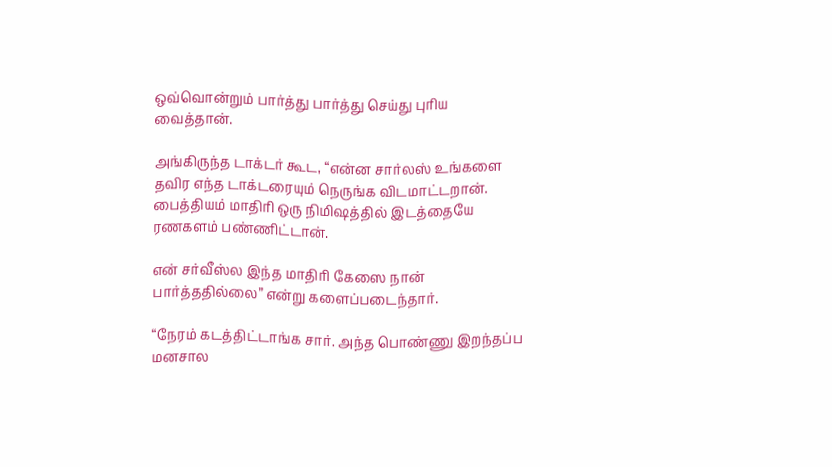ஒவ்வொன்றும் பார்த்து பார்த்து செய்து புரிய வைத்தான்.

அங்கிருந்த டாக்டர் கூட, “என்ன சார்லஸ் உங்களை தவிர எந்த டாக்டரையும் நெருங்க விடமாட்டறான். பைத்தியம் மாதிரி ஒரு நிமிஷத்தில் இடத்தையே ரணகளம் பண்ணிட்டான்.

என் சர்வீஸ்ல இந்த மாதிரி கேஸை நான் பார்த்ததில்லை‌” என்று களைப்படைந்தார்.

“நேரம் கடத்திட்டாங்க சார். அந்த பொண்ணு இறந்தப்ப மனசால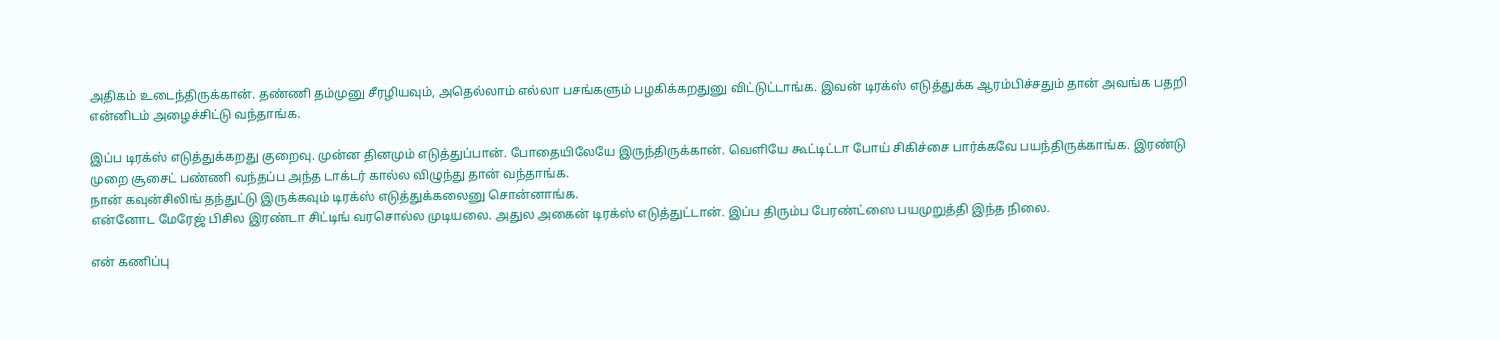அதிகம் உடைந்திருக்கான். தண்ணி தம்முனு சீரழியவும், அதெல்லாம் எல்லா பசங்களும் பழகிக்கறதுனு விட்டுட்டாங்க. இவன் டிரக்ஸ் எடுத்துக்க ஆரம்பிச்சதும் தான் அவங்க பதறி  என்னிடம் அழைச்சிட்டு வந்தாங்க.

இப்ப டிரக்ஸ் எடுத்துக்கறது குறைவு. முன்ன தினமும் எடுத்துப்பான். போதையிலேயே இருந்திருக்கான். வெளியே கூட்டிட்டா போய் சிகிச்சை பார்க்கவே பயந்திருக்காங்க. இரண்டு முறை சூசைட் பண்ணி வந்தப்ப அந்த டாக்டர் கால்ல விழுந்து தான் வந்தாங்க.
நான் கவுன்சிலிங் தந்துட்டு இருக்கவும் டிரக்ஸ் எடுத்துக்கலைனு சொன்னாங்க.
என்னோட மேரேஜ் பிசில இரண்டா சிட்டிங் வரசொல்ல முடியலை. அதுல அகைன் டிரக்ஸ்‌ எடுத்துட்டான். இப்ப திரும்ப பேரண்ட்ஸை பயமுறுத்தி இந்த நிலை.

என் கணிப்பு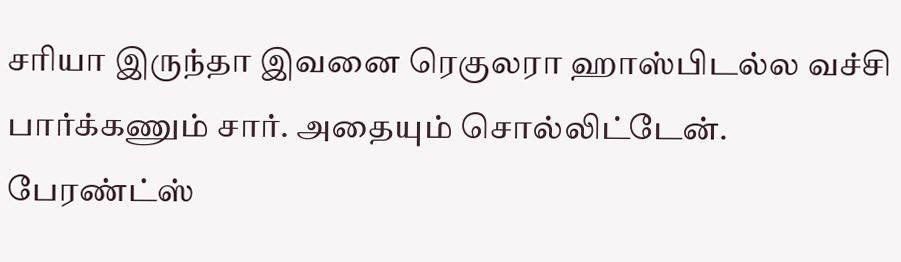சரியா இருந்தா இவனை ரெகுலரா ஹாஸ்பிடல்ல வச்சி பார்க்கணும் சார். அதையும் சொல்லிட்டேன். பேரண்ட்ஸ்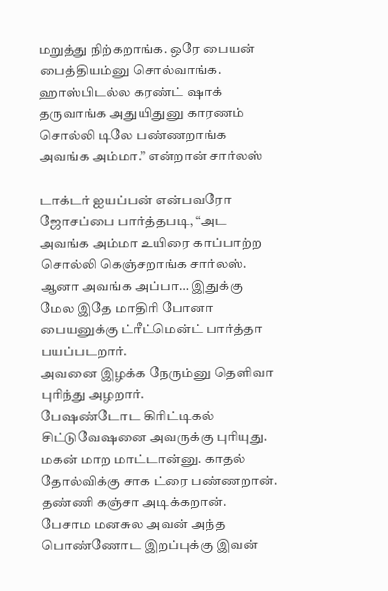மறுத்து நிற்கறாங்க. ஒரே பையன் பைத்தியம்னு சொல்வாங்க. ஹாஸ்பிடல்ல கரண்ட் ஷாக் தருவாங்க அதுயிதுனு காரணம் சொல்லி டிலே பண்ணறாங்க அவங்க அம்மா.” என்றான் சார்லஸ்

டாக்டர் ஐயப்பன் என்பவரோ ஜோசப்பை பார்த்தபடி, “அட அவங்க அம்மா உயிரை காப்பாற்ற சொல்லி கெஞ்சறாங்க சார்லஸ். ஆனா அவங்க அப்பா… இதுக்கு மேல இதே மாதிரி போனா பையனுக்கு ட்ரீட்மென்ட் பார்த்தா பயப்படறார்.
அவனை இழக்க நேரும்னு தெளிவா புரிந்து அழறார்.
பேஷண்டோட கிரிட்டிகல் சிட்டுவேஷனை அவருக்கு புரியுது. மகன் மாற மாட்டான்னு. காதல் தோல்விக்கு சாக ட்ரை பண்ணறான். தண்ணி கஞ்சா அடிக்கறான். பேசாம மனசுல அவன் அந்த பொண்ணோட இறப்புக்கு இவன்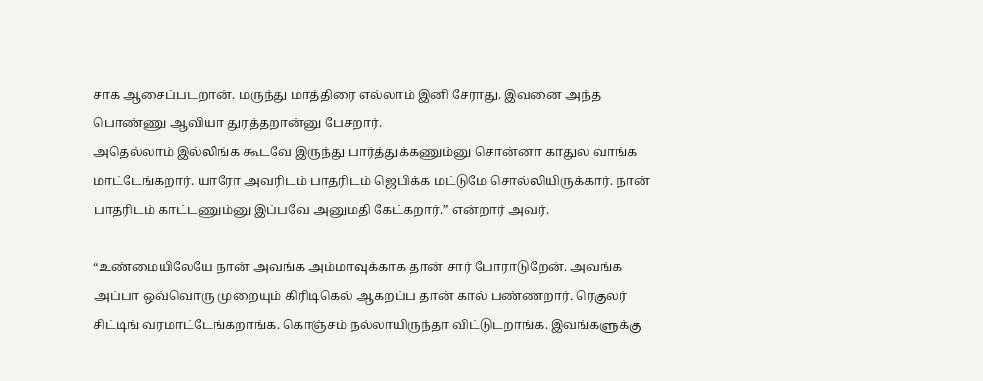சாக ஆசைப்படறான். மருந்து மாத்திரை எல்லாம் இனி சேராது. இவனை அந்த பொண்ணு ஆவியா துரத்தறான்னு பேசறார்.
அதெல்லாம் இல்லிங்க கூடவே இருந்து பார்த்துக்கணும்னு சொன்னா காதுல வாங்க மாட்டேங்கறார். யாரோ அவரிடம் பாதரிடம் ஜெபிக்க மட்டுமே சொல்லியிருக்கார். நான் பாதரிடம் காட்டணும்னு இப்பவே அனுமதி கேட்கறார்.” என்றார் அவர்.

“உண்மையிலேயே நான் அவங்க அம்மாவுக்காக தான் சார் போராடுறேன். அவங்க அப்பா ஒவ்வொரு முறையும் கிரிடிகெல் ஆகறப்ப தான் கால் பண்ணறார். ரெகுலர் சிட்டிங் வரமாட்டேங்கறாங்க. கொஞ்சம் நல்லாயிருந்தா விட்டுடறாங்க. இவங்களுக்கு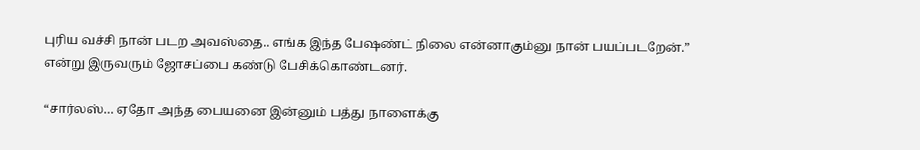புரிய வச்சி நான் படற அவஸ்தை.. எங்க இந்த பேஷண்ட் நிலை என்னாகும்னு நான் பயப்படறேன்.” என்று இருவரும் ஜோசப்பை கண்டு பேசிக்கொண்டனர்.

“சார்லஸ்… ஏதோ அந்த பையனை இன்னும் பத்து நாளைக்கு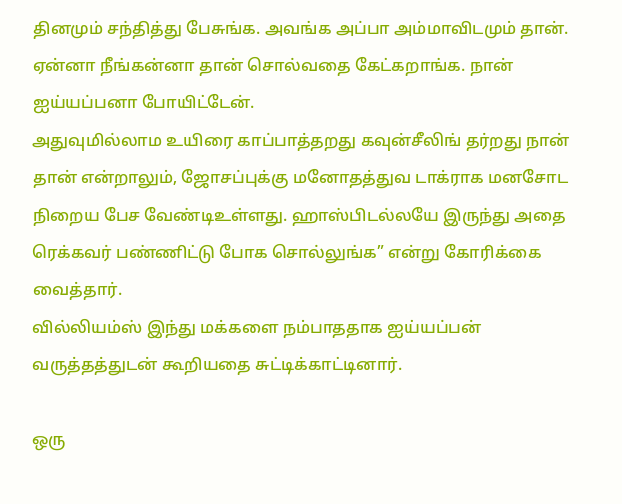தினமும் சந்தித்து பேசுங்க. அவங்க அப்பா அம்மாவிடமும் தான்‌. ஏன்னா நீங்கன்னா தான் சொல்வதை கேட்கறாங்க. நான் ஐய்யப்பனா போயிட்டேன்.
அதுவுமில்லாம உயிரை காப்பாத்தறது கவுன்சீலிங் தர்றது நான் தான் என்றாலும், ஜோசப்புக்கு மனோதத்துவ டாக்ராக மனசோட நிறைய பேச வேண்டிஉள்ளது. ஹாஸ்பிடல்லயே இருந்து அதை ரெக்கவர் பண்ணிட்டு போக சொல்லுங்க” என்று கோரிக்கை வைத்தார்.
வில்லியம்ஸ் இந்து மக்களை நம்பாததாக ஐய்யப்பன் வருத்தத்துடன் கூறியதை சுட்டிக்காட்டினார்.

ஒரு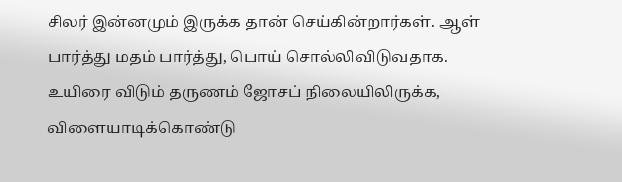சிலர் இன்னமும் இருக்க தான் செய்கின்றார்கள். ஆள் பார்த்து மதம் பார்த்து, பொய் சொல்லிவிடுவதாக. உயிரை விடும் தருணம் ஜோசப் நிலையிலிருக்க, விளையாடிக்கொண்டு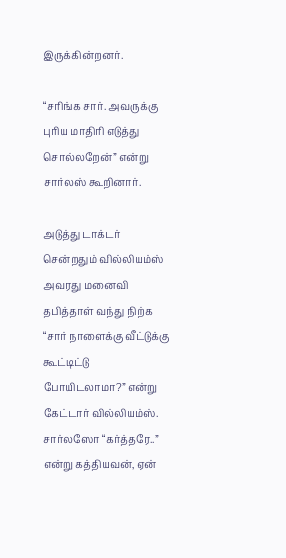இருக்கின்றனர்.

“சரிங்க சார். அவருக்கு புரிய மாதிரி எடுத்து சொல்லறேன்” என்று சார்லஸ் கூறினார்.

அடுத்து டாக்டர் சென்றதும் வில்லியம்ஸ் அவரது மனைவி தபித்தாள் வந்து நிற்க “சார் நாளைக்கு வீட்டுக்கு கூட்டிட்டு போயிடலாமா?” என்று கேட்டார் வில்லியம்ஸ்.
சார்லஸோ “கர்த்தரே..” என்று கத்தியவன், ஏன்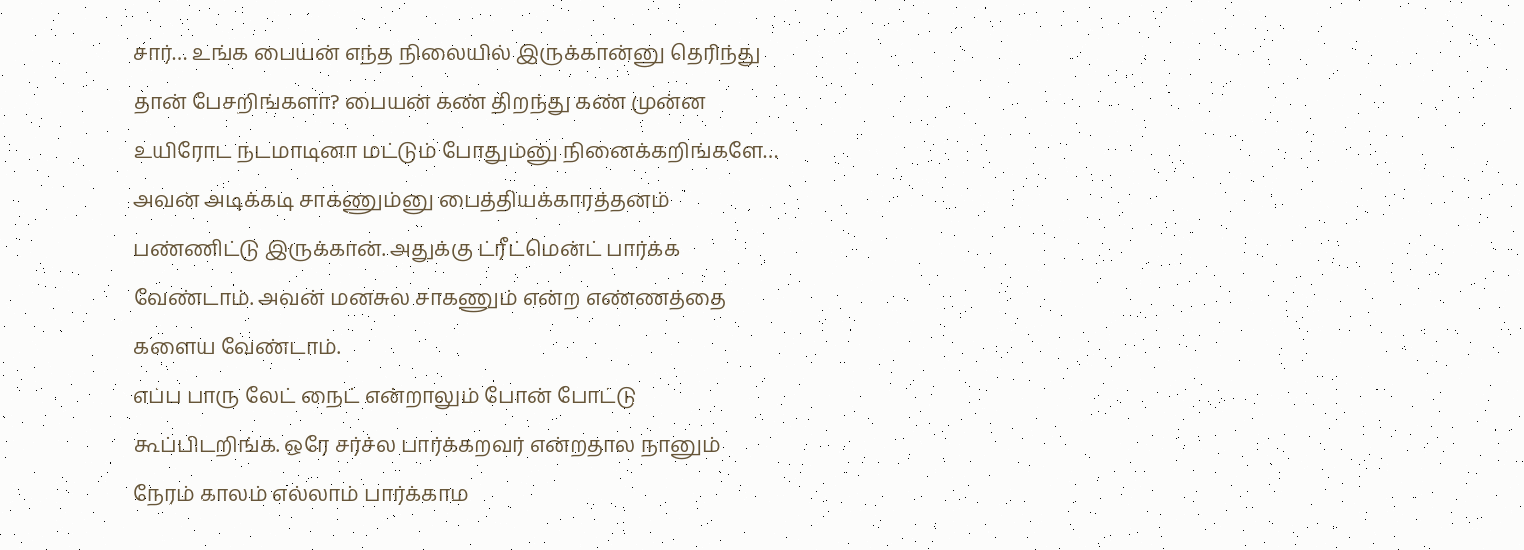சார்… உங்க பையன் எந்த நிலையில் இருக்கான்னு தெரிந்து தான் பேசறிங்களா? பையன் கண் திறந்து கண் முன்ன உயிரோட நடமாடினா மட்டும் போதும்னு நினைக்கறிங்களே… அவன் அடிக்கடி சாகணும்னு பைத்தியக்காரத்தனம் பண்ணிட்டு இருக்கான். அதுக்கு ட்ரீட்மென்ட் பார்க்க வேண்டாம். அவன் மனசுல சாகணும் என்ற எண்ணத்தை களைய வேண்டாம்.
எப்ப பாரு லேட் நைட் என்றாலும் போன் போட்டு கூப்பிடறிங்க. ஒரே சர்ச்ல பார்க்கறவர் என்றதால நானும் நேரம் காலம் எல்லாம் பார்க்காம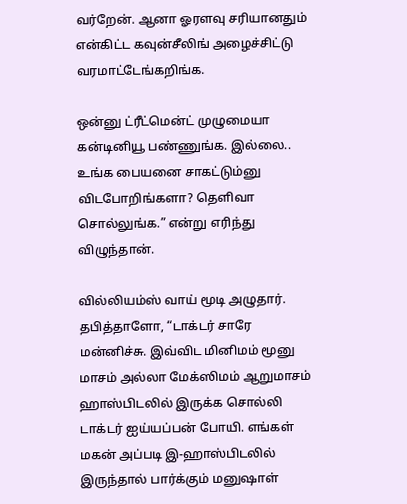வர்றேன். ஆனா ஓரளவு சரியானதும் என்கிட்ட கவுன்சீலிங் அழைச்சிட்டு வரமாட்டேங்கறிங்க.

ஒன்னு ட்ரீட்மென்ட் முழுமையா கன்டினியூ பண்ணுங்க. இல்லை.. உங்க பையனை சாகட்டும்னு விடபோறிங்களா? தெளிவா சொல்லுங்க.” என்று எரிந்து விழுந்தான்.

வில்லியம்ஸ் வாய் மூடி அழுதார். தபித்தாளோ, “டாக்டர் சாரே மன்னிச்சு. இவ்விட மினிமம் மூனு மாசம் அல்லா மேக்ஸிமம் ஆறுமாசம் ஹாஸ்பிடலில் இருக்க சொல்லி டாக்டர் ஐய்யப்பன் போயி. எங்கள் மகன் அப்படி இ-ஹாஸ்பிடலில் இருந்தால் பார்க்கும் மனுஷாள்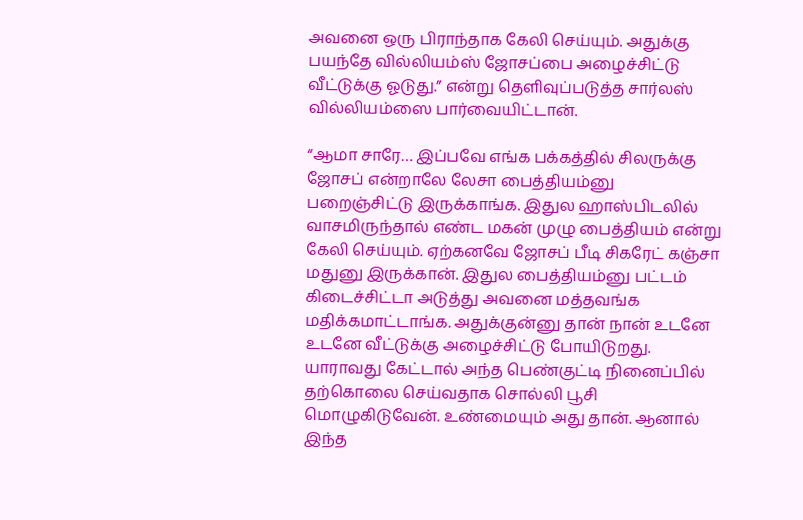அவனை ஒரு‌ பிராந்தாக கேலி செய்யும். அதுக்கு பயந்தே வில்லியம்ஸ் ஜோசப்பை அழைச்சிட்டு வீட்டுக்கு ஓடுது.” என்று தெளிவுப்படுத்த சார்லஸ் வில்லியம்ஸை பார்வையிட்டான்.

“ஆமா சாரே… இப்பவே எங்க பக்கத்தில் சிலருக்கு ஜோசப் என்றாலே லேசா பைத்தியம்னு பறைஞ்சிட்டு இருக்காங்க. இதுல ஹாஸ்பிடலில் வாசமிருந்தால் எண்ட மகன் முழு பைத்தியம் என்று கேலி செய்யும். ஏற்கனவே ஜோசப் பீடி சிகரேட் கஞ்சா மதுனு இருக்கான். இதுல பைத்தியம்னு பட்டம் கிடைச்சிட்டா அடுத்து அவனை மத்தவங்க மதிக்கமாட்டாங்க. அதுக்குன்னு தான் நான் உடனே உடனே வீட்டுக்கு அழைச்சிட்டு போயிடுறது. யாராவது கேட்டால் அந்த பெண்குட்டி நினைப்பில் தற்கொலை செய்வதாக சொல்லி பூசி மொழுகிடுவேன். உண்மையும் அது தான். ஆனால் இந்த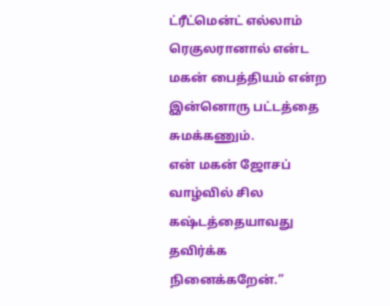ட்ரீட்மென்ட் எல்லாம் ரெகுலரானால் என்ட மகன் பைத்தியம் என்ற இன்னொரு பட்டத்தை சுமக்கணும்.
என் மகன் ஜோசப் வாழ்வில் சில கஷ்டத்தையாவது தவிர்க்க நினைக்கறேன்.”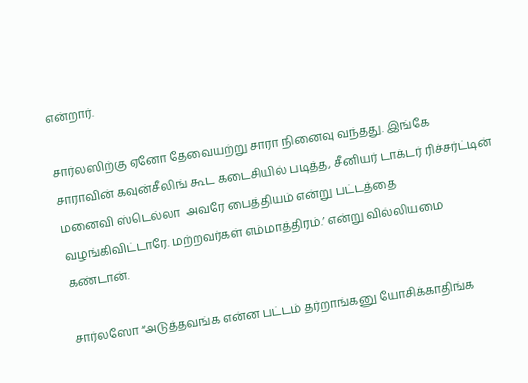என்றார்.

சார்லஸிற்கு ஏனோ தேவையற்று சாரா நினைவு வந்தது. இங்கே சாராவின் கவுன்சீலிங் கூட கடைசியில் படித்த, சீனியர் டாக்டர் ரிச்சர்ட்டின் மனைவி ஸ்டெல்லா  அவரே பைத்தியம் என்று பட்டத்தை வழங்கிவிட்டாரே. மற்றவர்கள் எம்மாத்திரம்.’ என்று வில்லியமை கண்டான்.

சார்லஸோ “அடுத்தவங்க என்ன பட்டம் தர்றாங்கனு யோசிக்காதிங்க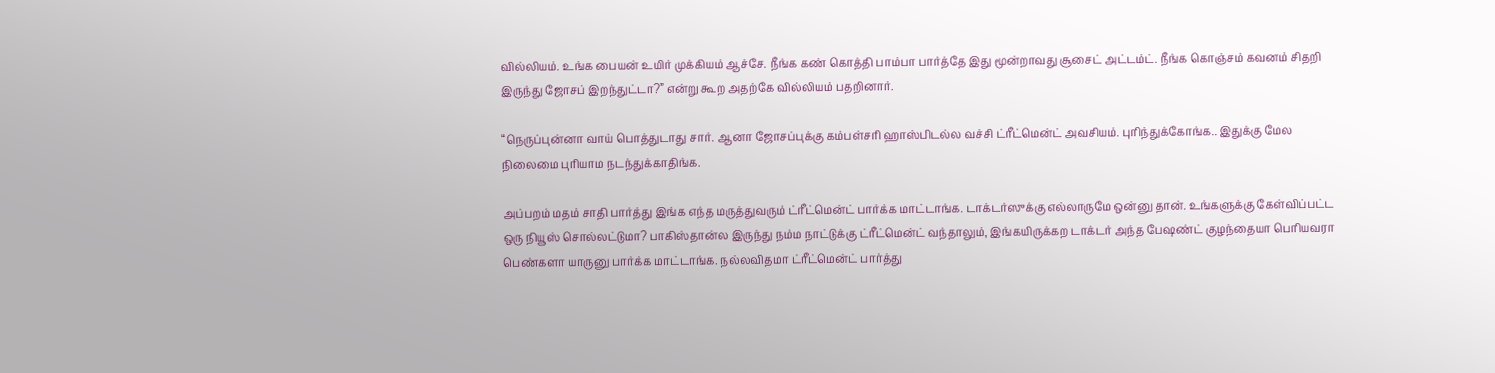வில்லியம். உங்க பையன் உயிர் முக்கியம் ஆச்சே. நீங்க கண் கொத்தி பாம்பா பார்த்தே இது மூன்றாவது சூசைட் அட்டம்ட். நீங்க கொஞ்சம் கவனம் சிதறி இருந்து ஜோசப் இறந்துட்டா?” என்று கூற அதற்கே வில்லியம் பதறினார்.

“நெருப்புன்னா வாய் பொத்துடாது சார். ஆனா ஜோசப்புக்கு கம்பள்சரி ஹாஸ்பிடல்ல வச்சி ட்ரீட்மென்ட் அவசியம். புரிந்துக்கோங்க.. இதுக்கு மேல நிலைமை புரியாம நடந்துக்காதிங்க.

அப்பறம் மதம் சாதி பார்த்து இங்க எந்த மருத்துவரும் ட்ரீட்மென்ட் பார்க்க மாட்டாங்க. டாக்டர்ஸுக்கு எல்லாருமே ஒன்னு தான்‌. உங்களுக்கு கேள்விப்பட்ட ஒரு நியூஸ் சொல்லட்டுமா? பாகிஸ்தான்ல இருந்து நம்ம நாட்டுக்கு ட்ரீட்மென்ட் வந்தாலும், இங்கயிருக்கற டாக்டர் அந்த பேஷண்ட் குழந்தையா பெரியவரா பெண்களா யாருனு பார்க்க மாட்டாங்க. நல்லவிதமா ட்ரீட்மென்ட் பார்த்து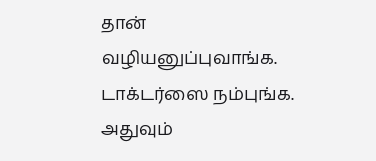தான் வழியனுப்புவாங்க.
டாக்டர்ஸை நம்புங்க. அதுவும்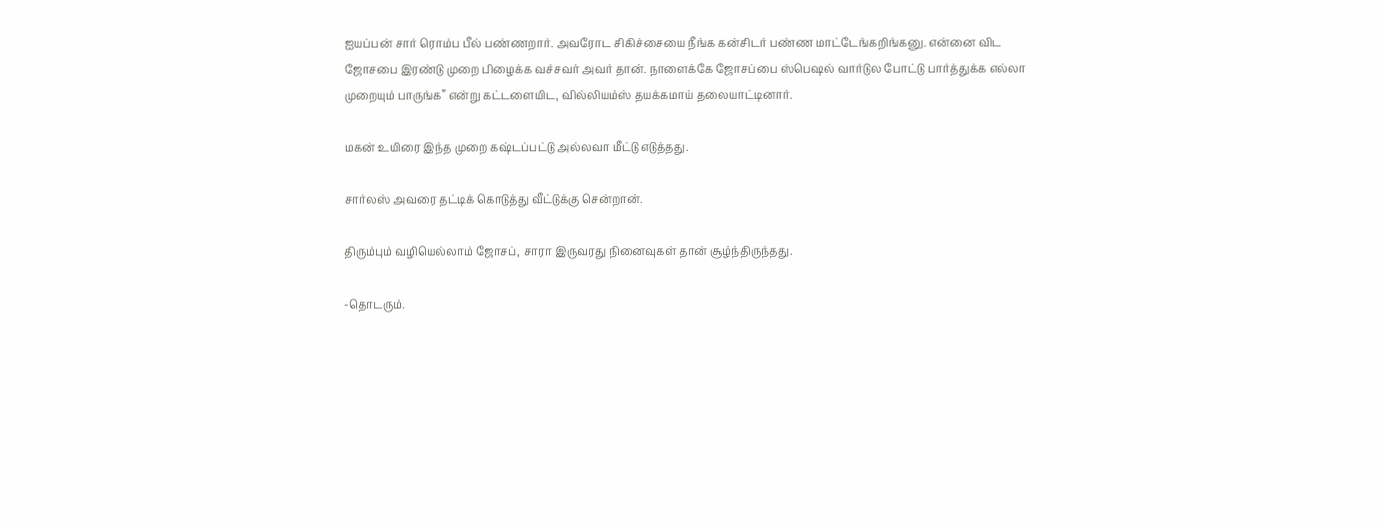ஐயப்பன் சார் ரொம்ப பீல் பண்ணறார். அவரோட சிகிச்சையை நீங்க கன்சிடர் பண்ண மாட்டேங்கறிங்கனு. என்னை விட ஜோசபை இரண்டு முறை பிழைக்க வச்சவர் அவர் தான். நாளைக்கே ஜோசப்பை ஸ்பெஷல் வார்டுல போட்டு பார்த்துக்க எல்லா முறையும் பாருங்க” என்று கட்டளையிட, வில்லியம்ஸ் தயக்கமாய் தலையாட்டினார்.

மகன் உயிரை இந்த முறை கஷ்டப்பட்டு அல்லவா மீட்டு எடுத்தது.

சார்லஸ் அவரை தட்டிக் கொடுத்து வீட்டுக்கு சென்றான்.

திரும்பும் வழியெல்லாம் ஜோசப், சாரா இருவரது நினைவுகள் தான் சூழ்ந்திருந்தது.

-தொடரும்.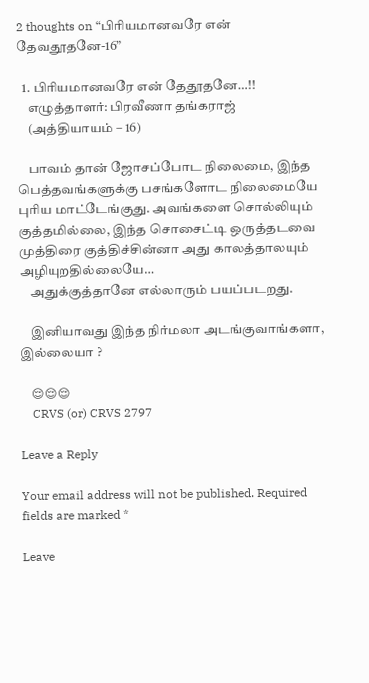2 thoughts on “பிரியமானவரே என் தேவதூதனே-16”

  1. பிரியமானவரே என் தேதூதனே…!!
    எழுத்தாளர்: பிரவீணா தங்கராஜ்
    (அத்தியாயம் – 16)

    பாவம் தான் ஜோசப்போட நிலைமை, இந்த பெத்தவங்களுக்கு பசங்களோட நிலைமையே புரிய மாட்டேங்குது. அவங்களை சொல்லியும் குத்தமில்லை, இந்த சொசைட்டி ஒருத்தடவை முத்திரை குத்திச்சின்னா அது காலத்தாலயும் அழியுறதில்லையே…
    அதுக்குத்தானே எல்லாரும் பயப்படறது.

    இனியாவது இந்த நிர்மலா அடங்குவாங்களா, இல்லையா ?

    😌😌😌
    CRVS (or) CRVS 2797

Leave a Reply

Your email address will not be published. Required fields are marked *

Leave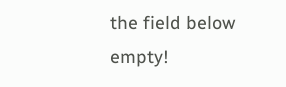the field below empty!